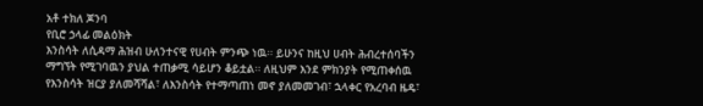አቶ ተክለ ጆንባ
የቢሮ ኃላፊ መልዕክት
እንስሳት ለሲዳማ ሕዝብ ሁለንተናዊ የሀብት ምንጭ ነዉ፡፡ ይሁንና ከዚህ ሀብት ሕብረተሰባችን ማግኘት የሚገባዉን ያህል ተጠቃሚ ሳይሆን ቆይቷል፡፡ ለዚህም እንደ ምክንያት የሚጠቀሰዉ የእንስሳት ዝርያ ያለመሻሻል፣ ለእንስሳት የተማጣጠነ መኖ ያለመመገብ፣ ኋላቀር የአረባብ ዜዴ፣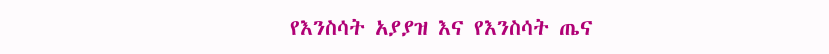የእንስሳት አያያዝ እና የእንስሳት ጤና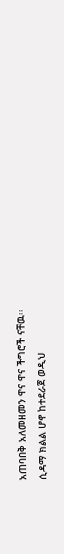አጠባበቅ አለመዘመን ዋና ዋና ችግሮች ናቸዉ፡፡
ሲዳማ ክልል ሆኖ ከተደራጀ ወዲህ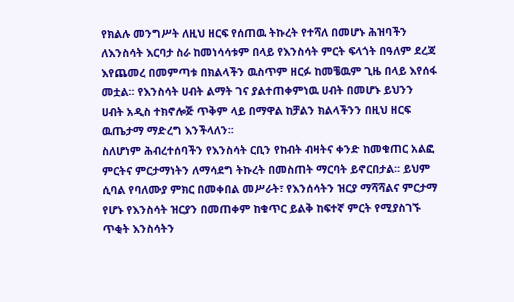የክልሉ መንግሥት ለዚህ ዘርፍ የሰጠዉ ትኩረት የተሻለ በመሆኑ ሕዝባችን ለእንስሳት እርባታ ስራ ከመነሳሳቱም በላይ የእንስሳት ምርት ፍላጎት በዓለም ደረጃ እየጨመረ በመምጣቱ በክልላችን ዉስጥም ዘርፉ ከመቼዉም ጊዜ በላይ እየሰፋ መቷል፡፡ የእንስሳት ሀብት ልማት ገና ያልተጠቀምነዉ ሀብት በመሆኑ ይህንን ሀብት አዲስ ተክኖሎጅ ጥቅም ላይ በማዋል ከቻልን ክልላችንን በዚህ ዘርፍ ዉጤታማ ማድረግ እንችላለን፡፡
ስለሆነም ሕብረተሰባችን የእንስሳት ርቢን የከብት ብዛትና ቀንድ ከመቁጠር አልፎ ምርትና ምርታማነትን ለማሳደግ ትኩረት በመስጠት ማርባት ይኖርበታል፡፡ ይህም ሲባል የባለሙያ ምክር በመቀበል መሥራት፣ የእንሰሳትን ዝርያ ማሻሻልና ምርታማ የሆኑ የእንስሳት ዝርያን በመጠቀም ከቁጥር ይልቅ ከፍተኛ ምርት የሚያስገኙ ጥቂት እንስሳትን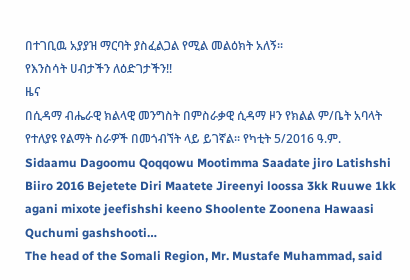በተገቢዉ አያያዝ ማርባት ያስፈልጋል የሚል መልዕክት አለኝ፡፡
የእንስሳት ሀብታችን ለዕድገታችን!!
ዜና
በሲዳማ ብሔራዊ ክልላዊ መንግስት በምስራቃዊ ሲዳማ ዞን የክልል ም/ቤት አባላት የተለያዩ የልማት ስራዎች በመጎብኘት ላይ ይገኛል። የካቲት 5/2016 ዓ.ም.
Sidaamu Dagoomu Qoqqowu Mootimma Saadate jiro Latishshi Biiro 2016 Bejetete Diri Maatete Jireenyi loossa 3kk Ruuwe 1kk agani mixote jeefishshi keeno Shoolente Zoonena Hawaasi Quchumi gashshooti…
The head of the Somali Region, Mr. Mustafe Muhammad, said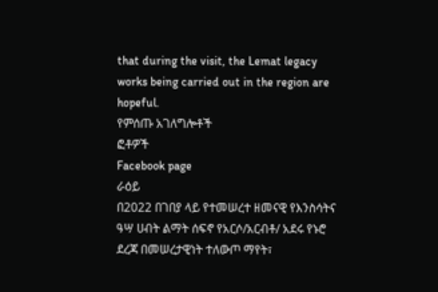that during the visit, the Lemat legacy works being carried out in the region are hopeful.
የምሰጡ አገለግሎቶች
ፎቶዎች
Facebook page
ራዕይ
በ2022 በገበያ ላይ የተመሠረተ ዘመናዊ የእንስሳትና ዓሣ ሀብት ልማት ሰፍኖ የአርሶ/አርብቶ/ አደሩ የኑሮ ደረጃ በመሠረታዊነት ተለውጦ ማየት፣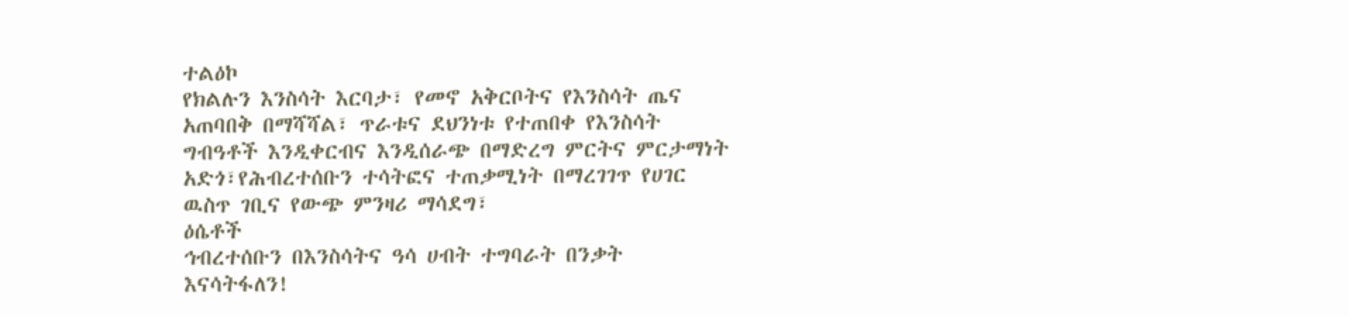ተልዕኮ
የክልሉን እንስሳት እርባታ፣ የመኖ አቅርቦትና የእንስሳት ጤና አጠባበቅ በማሻሻል፣ ጥራቱና ደህንነቱ የተጠበቀ የእንስሳት ግብዓቶች እንዲቀርብና እንዲሰራጭ በማድረግ ምርትና ምርታማነት አድጎ፣የሕብረተሰቡን ተሳትፎና ተጠቃሚነት በማረገገጥ የሀገር ዉስጥ ገቢና የውጭ ምንዛሪ ማሳደግ፣
ዕሴቶች
ኅብረተሰቡን በእንስሳትና ዓሳ ሀብት ተግባራት በንቃት እናሳትፋለን!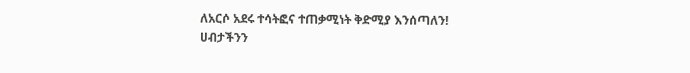ለአርሶ አደሩ ተሳትፎና ተጠቃሚነት ቅድሚያ እንሰጣለን!
ሀብታችንን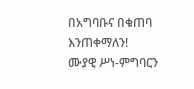በአግባቡና በቁጠባ እንጠቀማለን!
ሙያዊ ሥነ-ምግባርን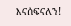እናሰፍናለን!